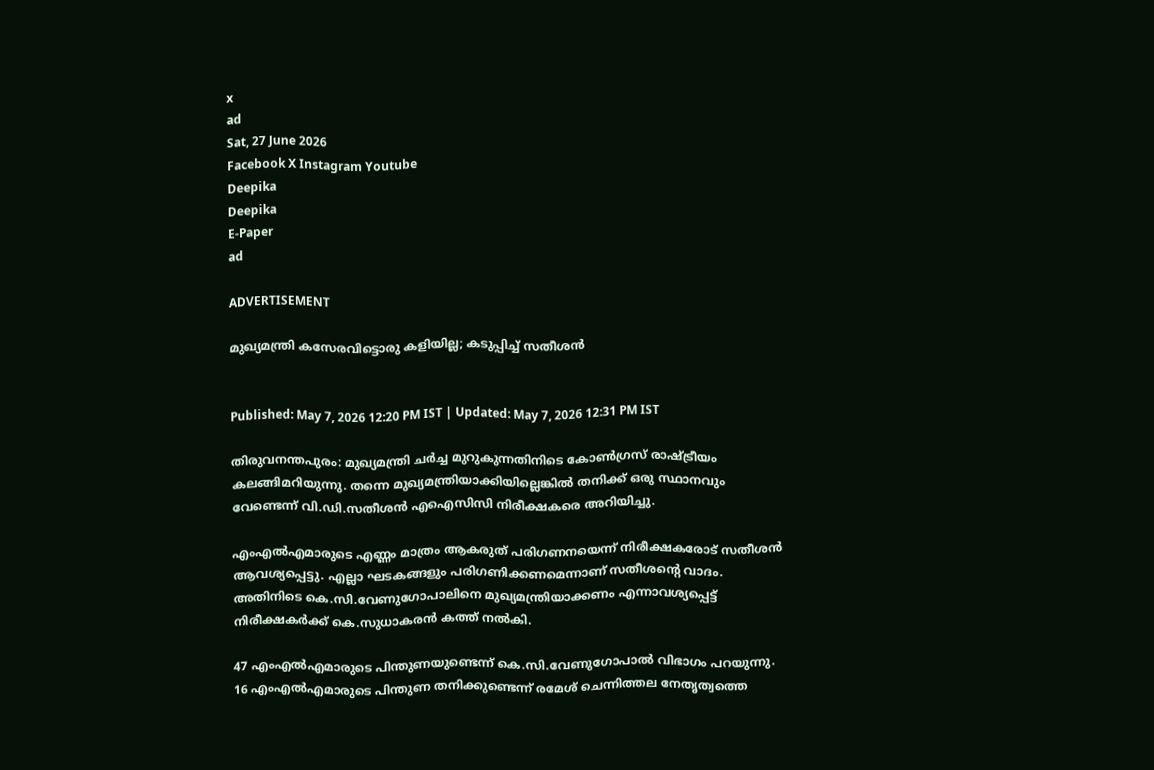x
ad
Sat, 27 June 2026
Facebook X Instagram Youtube
Deepika
Deepika
E-Paper
ad

ADVERTISEMENT

മുഖ്യമന്ത്രി കസേരവിട്ടൊരു കളിയില്ല; കടുപ്പിച്ച് സതീശൻ


Published: May 7, 2026 12:20 PM IST | Updated: May 7, 2026 12:31 PM IST

തിരുവനന്തപുരം: മുഖ്യമന്ത്രി ചർച്ച മുറുകുന്നതിനിടെ കോൺഗ്രസ് രാഷ്ട്രീയം കലങ്ങിമറിയുന്നു. തന്നെ മുഖ്യമന്ത്രിയാക്കിയില്ലെങ്കിൽ തനിക്ക് ഒരു സ്ഥാനവും വേണ്ടെന്ന് വി.ഡി.സതീശൻ എഐസിസി നിരീക്ഷകരെ അറിയിച്ചു.

എംഎല്‍എമാരുടെ എണ്ണം മാത്രം ആകരുത് പരിഗണനയെന്ന് നിരീക്ഷകരോട് സതീശൻ ആവശ്യപ്പെട്ടു. എല്ലാ ഘടകങ്ങളും പരിഗണിക്കണമെന്നാണ് സതീശന്‍റെ വാദം. അതിനിടെ കെ.സി.വേണുഗോപാലിനെ മുഖ്യമന്ത്രിയാക്കണം എന്നാവശ്യപ്പെട്ട് നിരീക്ഷകർക്ക് കെ.സുധാകരൻ കത്ത് നൽകി.

47 എംഎൽഎമാരുടെ പിന്തുണയുണ്ടെന്ന് കെ.സി.വേണുഗോപാൽ വിഭാഗം പറയുന്നു. 16 എംഎൽഎമാരുടെ പിന്തുണ തനിക്കുണ്ടെന്ന് രമേശ് ചെന്നിത്തല നേതൃത്വത്തെ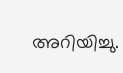അറിയിച്ചു.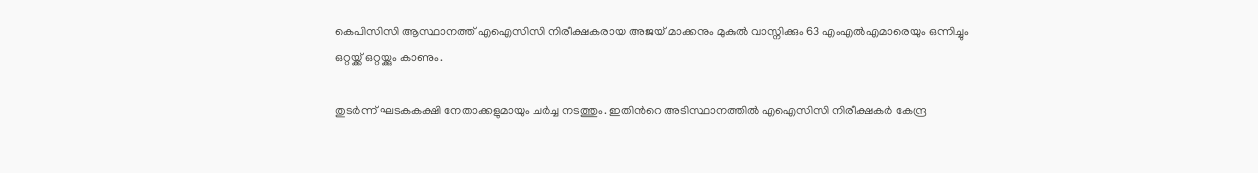കെപിസിസി ആസ്ഥാനത്ത് എഐസിസി നിരീക്ഷകരായ അജയ് മാക്കനും മുകുൽ വാസ്നിക്കും 63 എംഎൽഎമാരെയും ഒന്നിച്ചും ഒറ്റയ്ക്ക് ഒറ്റയ്ക്കും കാണും.

തുടർന്ന് ഘടകകക്ഷി നേതാക്കളുമായും ചർച്ച നടത്തും. ഇതിന്‍റെ അടിസ്ഥാനത്തിൽ എഐസിസി നിരീക്ഷകർ കേന്ദ്ര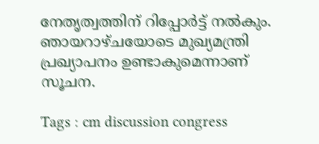നേതൃത്വത്തിന് റിപ്പോർട്ട് നൽകും. ഞായറാഴ്ചയോടെ മുഖ്യമന്ത്രി പ്രഖ്യാപനം ഉണ്ടാകുമെന്നാണ് സൂചന.

Tags : cm discussion congress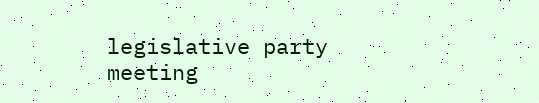legislative party meeting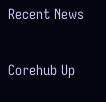Recent News

Corehub Up